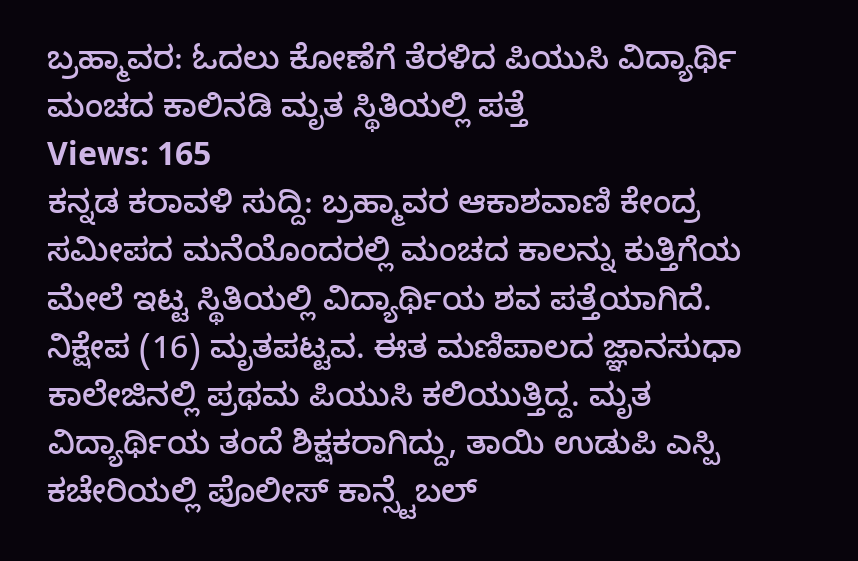ಬ್ರಹ್ಮಾವರ: ಓದಲು ಕೋಣೆಗೆ ತೆರಳಿದ ಪಿಯುಸಿ ವಿದ್ಯಾರ್ಥಿ ಮಂಚದ ಕಾಲಿನಡಿ ಮೃತ ಸ್ಥಿತಿಯಲ್ಲಿ ಪತ್ತೆ
Views: 165
ಕನ್ನಡ ಕರಾವಳಿ ಸುದ್ದಿ: ಬ್ರಹ್ಮಾವರ ಆಕಾಶವಾಣಿ ಕೇಂದ್ರ ಸಮೀಪದ ಮನೆಯೊಂದರಲ್ಲಿ ಮಂಚದ ಕಾಲನ್ನು ಕುತ್ತಿಗೆಯ ಮೇಲೆ ಇಟ್ಟ ಸ್ಥಿತಿಯಲ್ಲಿ ವಿದ್ಯಾರ್ಥಿಯ ಶವ ಪತ್ತೆಯಾಗಿದೆ.
ನಿಕ್ಷೇಪ (16) ಮೃತಪಟ್ಟವ. ಈತ ಮಣಿಪಾಲದ ಜ್ಞಾನಸುಧಾ ಕಾಲೇಜಿನಲ್ಲಿ ಪ್ರಥಮ ಪಿಯುಸಿ ಕಲಿಯುತ್ತಿದ್ದ. ಮೃತ ವಿದ್ಯಾರ್ಥಿಯ ತಂದೆ ಶಿಕ್ಷಕರಾಗಿದ್ದು, ತಾಯಿ ಉಡುಪಿ ಎಸ್ಪಿ ಕಚೇರಿಯಲ್ಲಿ ಪೊಲೀಸ್ ಕಾನ್ಸ್ಟೆಬಲ್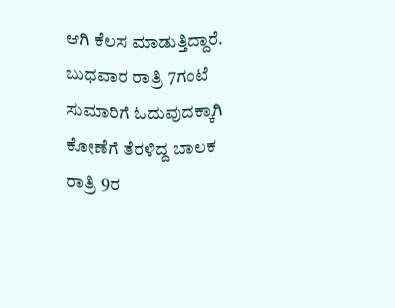ಆಗಿ ಕೆಲಸ ಮಾಡುತ್ತಿದ್ದಾರೆ.
ಬುಧವಾರ ರಾತ್ರಿ 7ಗಂಟೆ ಸುಮಾರಿಗೆ ಓದುವುದಕ್ಕಾಗಿ ಕೋಣೆಗೆ ತೆರಳಿದ್ದ ಬಾಲಕ ರಾತ್ರಿ 9ರ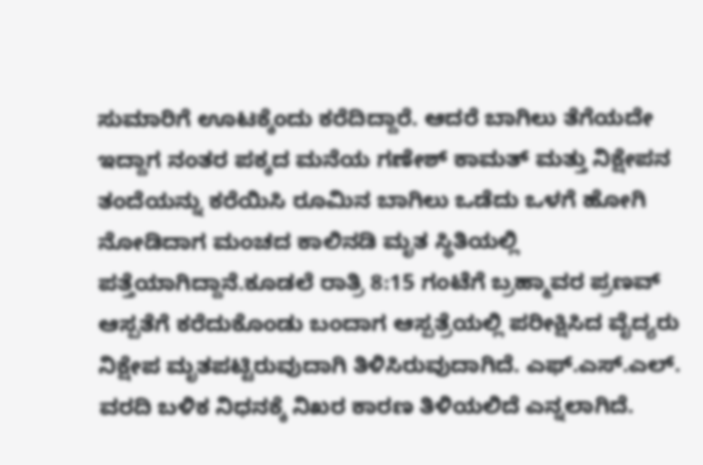ಸುಮಾರಿಗೆ ಊಟಕ್ಕೆಂದು ಕರೆದಿದ್ದಾರೆ. ಆದರೆ ಬಾಗಿಲು ತೆಗೆಯದೇ ಇದ್ದಾಗ ನಂತರ ಪಕ್ಕದ ಮನೆಯ ಗಣೇಶ್ ಕಾಮತ್ ಮತ್ತು ನಿಕ್ಷೇಪನ ತಂದೆಯನ್ನು ಕರೆಯಿಸಿ ರೂಮಿನ ಬಾಗಿಲು ಒಡೆದು ಒಳಗೆ ಹೋಗಿ ನೋಡಿದಾಗ ಮಂಚದ ಕಾಲಿನಡಿ ಮೃತ ಸ್ಥಿತಿಯಲ್ಲಿ ಪತ್ತೆಯಾಗಿದ್ದಾನೆ.ಕೂಡಲೆ ರಾತ್ರಿ 8:15 ಗಂಟೆಗೆ ಬ್ರಹ್ಮಾವರ ಪ್ರಣವ್ ಆಸ್ಪತೆಗೆ ಕರೆದುಕೊಂಡು ಬಂದಾಗ ಆಸ್ಪತ್ರೆಯಲ್ಲಿ ಪರೀಕ್ಷಿಸಿದ ವೈದ್ಯರು ನಿಕ್ಷೇಪ ಮೃತಪಟ್ಟಿರುವುದಾಗಿ ತಿಳಿಸಿರುವುದಾಗಿದೆ. ಎಫ್.ಎಸ್.ಎಲ್. ವರದಿ ಬಳಿಕ ನಿಧನಕ್ಕೆ ನಿಖರ ಕಾರಣ ತಿಳಿಯಲಿದೆ ಎನ್ನಲಾಗಿದೆ.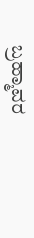ಬ್ರಹ್ಮಾವರ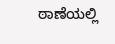ಠಾಣೆಯಲ್ಲಿ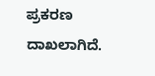ಪ್ರಕರಣ ದಾಖಲಾಗಿದೆ.